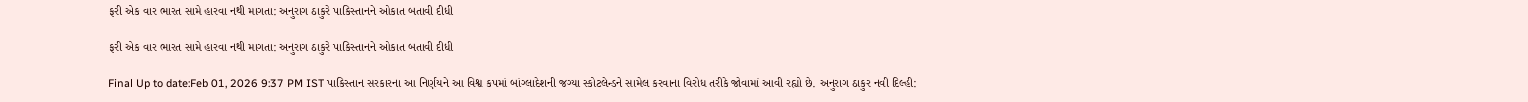ફરી એક વાર ભારત સામે હારવા નથી માગતા: અનુરાગ ઠાકુરે પાકિસ્તાનને ઓકાત બતાવી દીધી

ફરી એક વાર ભારત સામે હારવા નથી માગતા: અનુરાગ ઠાકુરે પાકિસ્તાનને ઓકાત બતાવી દીધી

Final Up to date:Feb 01, 2026 9:37 PM IST પાકિસ્તાન સરકારના આ નિર્ણયને આ વિશ્વ કપમાં બાંગ્લાદેશની જગ્યા સ્કોટલેન્ડને સામેલ કરવાના વિરોધ તરીકે જોવામાં આવી રહ્યો છે. અનુરાગ ઠાકુર નવી દિલ્હી: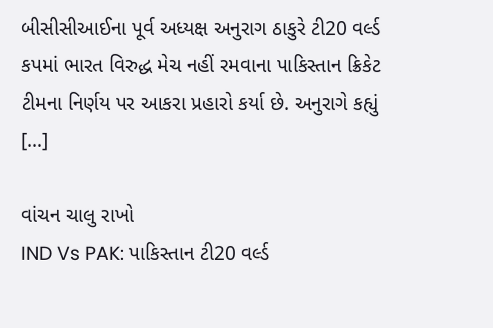બીસીસીઆઈના પૂર્વ અધ્યક્ષ અનુરાગ ઠાકુરે ટી20 વર્લ્ડ કપમાં ભારત વિરુદ્ધ મેચ નહીં રમવાના પાકિસ્તાન ક્રિકેટ ટીમના નિર્ણય પર આકરા પ્રહારો કર્યા છે. અનુરાગે કહ્યું […]

વાંચન ચાલુ રાખો
IND Vs PAK: પાકિસ્તાન ટી20 વર્લ્ડ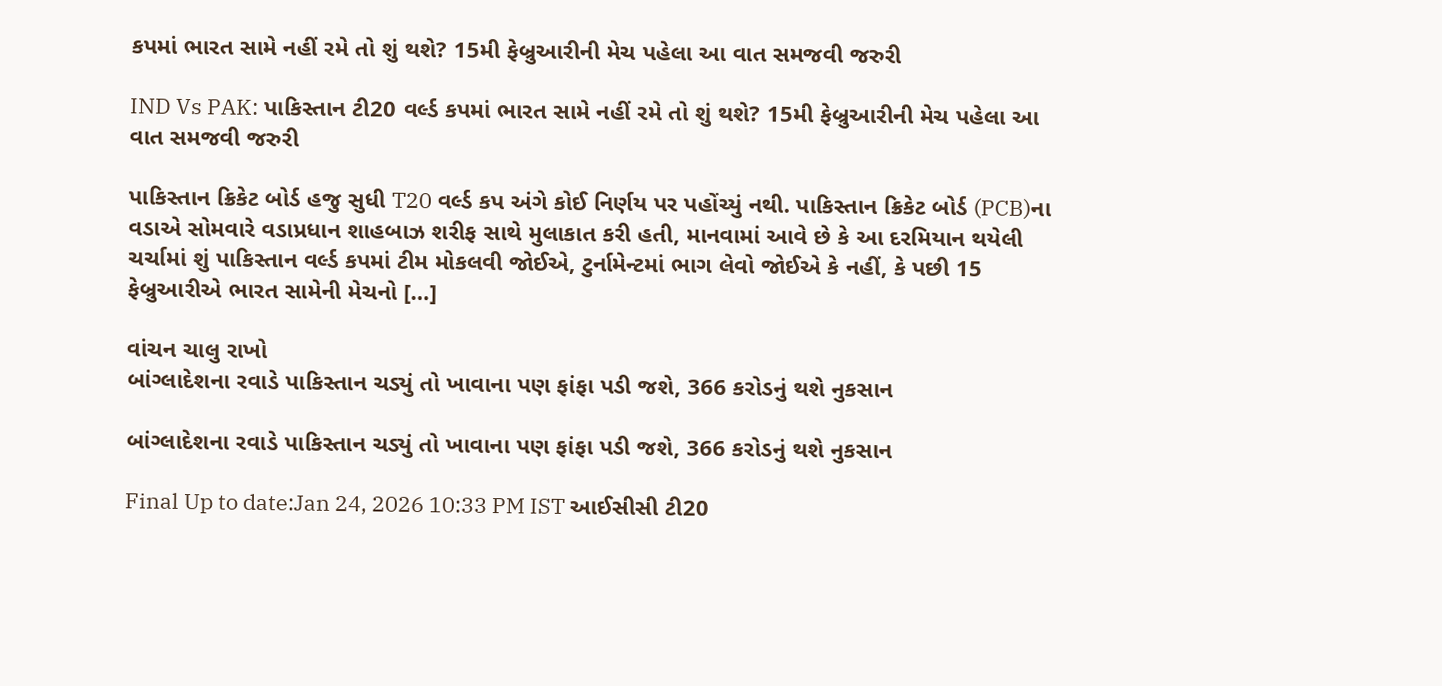કપમાં ભારત સામે નહીં રમે તો શું થશે? 15મી ફેબ્રુઆરીની મેચ પહેલા આ વાત સમજવી જરુરી

IND Vs PAK: પાકિસ્તાન ટી20 વર્લ્ડ કપમાં ભારત સામે નહીં રમે તો શું થશે? 15મી ફેબ્રુઆરીની મેચ પહેલા આ વાત સમજવી જરુરી

પાકિસ્તાન ક્રિકેટ બોર્ડ હજુ સુધી T20 વર્લ્ડ કપ અંગે કોઈ નિર્ણય પર પહોંચ્યું નથી. પાકિસ્તાન ક્રિકેટ બોર્ડ (PCB)ના વડાએ સોમવારે વડાપ્રધાન શાહબાઝ શરીફ સાથે મુલાકાત કરી હતી, માનવામાં આવે છે કે આ દરમિયાન થયેલી ચર્ચામાં શું પાકિસ્તાન વર્લ્ડ કપમાં ટીમ મોકલવી જોઈએ, ટુર્નામેન્ટમાં ભાગ લેવો જોઈએ કે નહીં, કે પછી 15 ફેબ્રુઆરીએ ભારત સામેની મેચનો […]

વાંચન ચાલુ રાખો
બાંગ્લાદેશના રવાડે પાકિસ્તાન ચડ્યું તો ખાવાના પણ ફાંફા પડી જશે, 366 કરોડનું થશે નુકસાન

બાંગ્લાદેશના રવાડે પાકિસ્તાન ચડ્યું તો ખાવાના પણ ફાંફા પડી જશે, 366 કરોડનું થશે નુકસાન

Final Up to date:Jan 24, 2026 10:33 PM IST આઈસીસી ટી20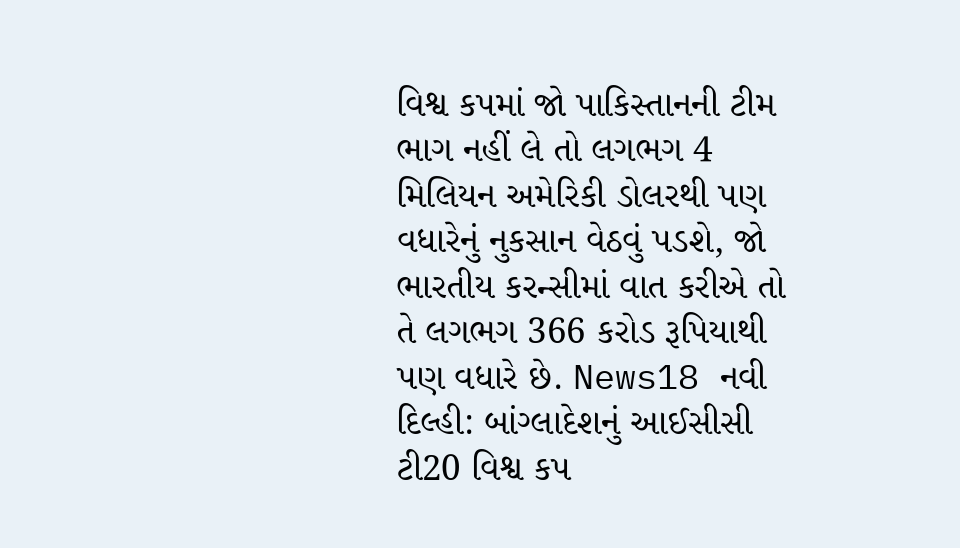વિશ્વ કપમાં જો પાકિસ્તાનની ટીમ ભાગ નહીં લે તો લગભગ 4 મિલિયન અમેરિકી ડોલરથી પણ વધારેનું નુકસાન વેઠવું પડશે, જો ભારતીય કરન્સીમાં વાત કરીએ તો તે લગભગ 366 કરોડ રૂપિયાથી પણ વધારે છે. News18 નવી દિલ્હી: બાંગ્લાદેશનું આઈસીસી ટી20 વિશ્વ કપ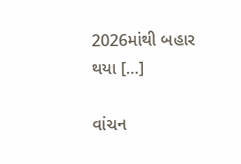2026માંથી બહાર થયા […]

વાંચન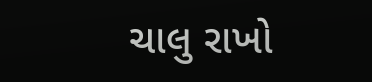ચાલુ રાખો